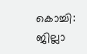കൊച്ചി: ജില്ലാ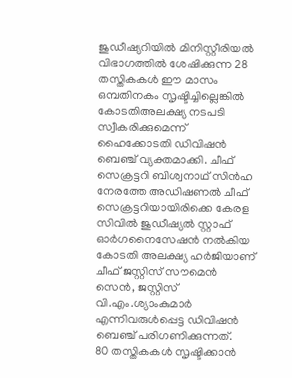ജുഡീഷ്യറിയിൽ മിനിസ്റ്റീരിയൽ വിഭാഗത്തിൽ ശേഷിക്കുന്ന 28 തസ്തികകൾ ഈ മാസം ഒമ്പതിനകം സൃഷ്ടിച്ചില്ലെങ്കിൽ കോടതിഅലക്ഷ്യ നടപടി സ്വീകരിക്കുമെന്ന് ഹൈക്കോടതി ഡിവിഷൻ ബെഞ്ച് വ്യക്തമാക്കി. ചീഫ് സെക്രട്ടറി ബിശ്വനാഥ് സിൻഹ നേരത്തേ അഡിഷണൽ ചീഫ് സെക്രട്ടറിയായിരിക്കെ കേരള സിവിൽ ജുഡീഷ്യൽ സ്റ്റാഫ് ഓർഗനൈസേഷൻ നൽകിയ കോടതി അലക്ഷ്യ ഹർജിയാണ് ചീഫ് ജസ്റ്റിസ് സൗമെൻ സെൻ, ജസ്റ്റിസ് വി.എം.ശ്യാംകുമാർ എന്നിവരുൾപ്പെട്ട ഡിവിഷൻ ബെഞ്ച് പരിഗണിക്കുന്നത്.
80 തസ്തികകൾ സൃഷ്ടിക്കാൻ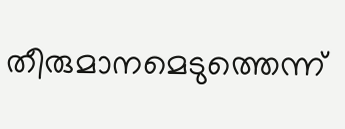തീരുമാനമെടുത്തെന്ന്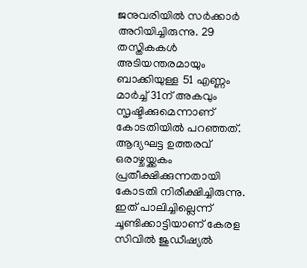ജനുവരിയിൽ സർക്കാർ അറിയിച്ചിരുന്നു. 29 തസ്തികകൾ അടിയന്തരമായും ബാക്കിയുള്ള 51 എണ്ണം മാർച്ച് 31ന് അകവും സൃഷ്ടിക്കുമെന്നാണ് കോടതിയിൽ പറഞ്ഞത്. ആദ്യഘട്ട ഉത്തരവ് ഒരാഴ്ചയ്ക്കകം പ്രതീക്ഷിക്കുന്നതായി കോടതി നിരീക്ഷിച്ചിരുന്നു. ഇത് പാലിച്ചില്ലെന്ന് ചൂണ്ടിക്കാട്ടിയാണ് കേരള സിവിൽ ജുഡീഷ്യൽ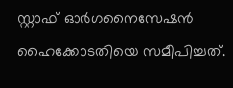സ്റ്റാഫ് ഓർഗനൈസേഷൻ ഹൈക്കോടതിയെ സമീപിച്ചത്.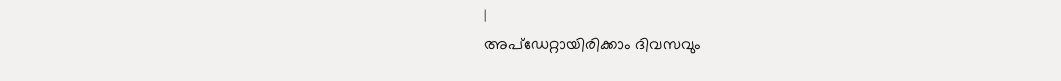|
അപ്ഡേറ്റായിരിക്കാം ദിവസവും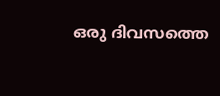ഒരു ദിവസത്തെ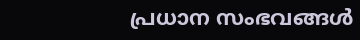പ്രധാന സംഭവങ്ങൾ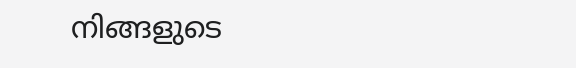നിങ്ങളുടെ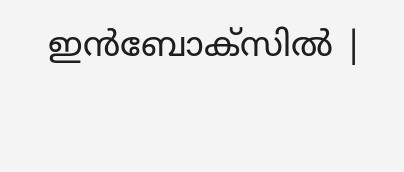ഇൻബോക്സിൽ |